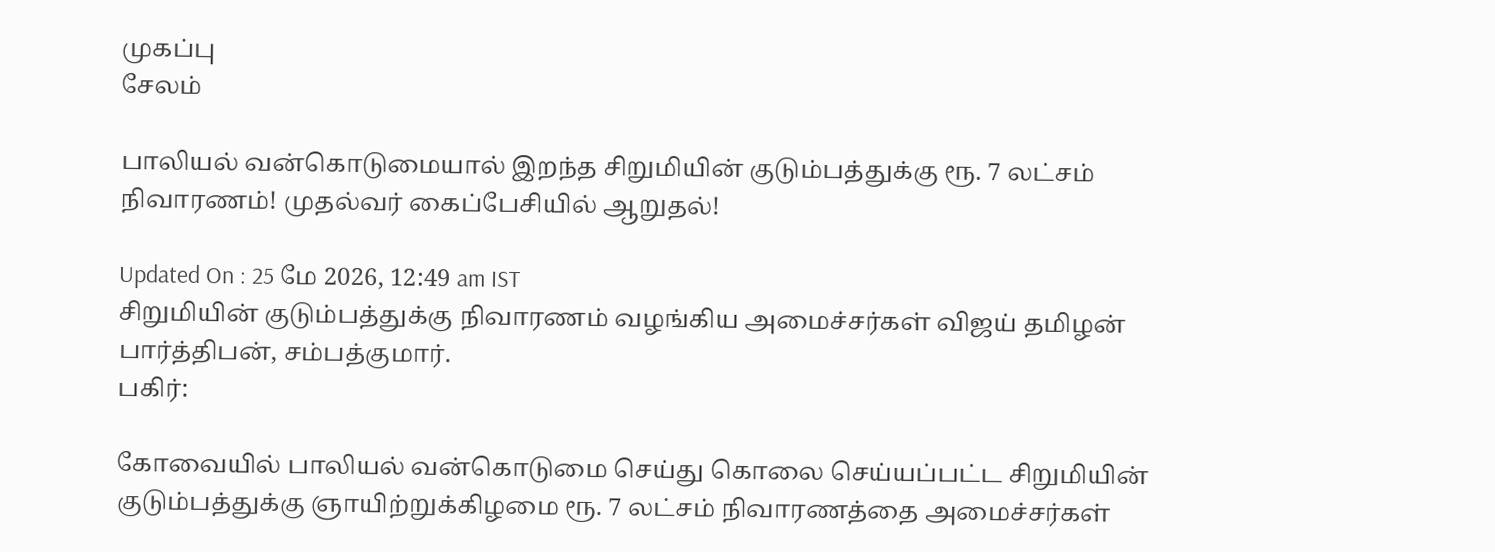முகப்பு
சேலம்

பாலியல் வன்கொடுமையால் இறந்த சிறுமியின் குடும்பத்துக்கு ரூ. 7 லட்சம் நிவாரணம்! முதல்வர் கைப்பேசியில் ஆறுதல்!

Updated On : 25 மே 2026, 12:49 am IST
சிறுமியின் குடும்பத்துக்கு நிவாரணம் வழங்கிய அமைச்சர்கள் விஜய் தமிழன் பார்த்திபன், சம்பத்குமார்.
பகிர்:

கோவையில் பாலியல் வன்கொடுமை செய்து கொலை செய்யப்பட்ட சிறுமியின் குடும்பத்துக்கு ஞாயிற்றுக்கிழமை ரூ. 7 லட்சம் நிவாரணத்தை அமைச்சர்கள்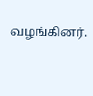வழங்கினர்.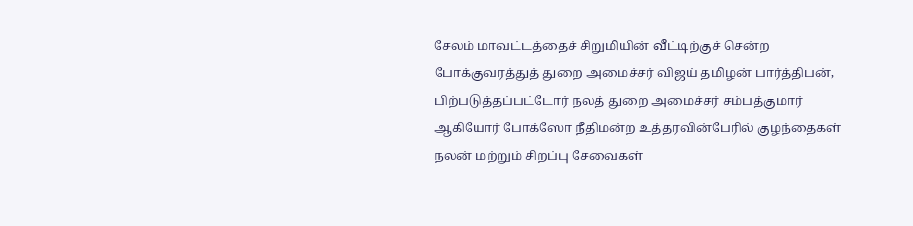சேலம் மாவட்டத்தைச் சிறுமியின் வீட்டிற்குச் சென்ற போக்குவரத்துத் துறை அமைச்சர் விஜய் தமிழன் பார்த்திபன், பிற்படுத்தப்பட்டோர் நலத் துறை அமைச்சர் சம்பத்குமார் ஆகியோர் போக்ஸோ நீதிமன்ற உத்தரவின்பேரில் குழந்தைகள் நலன் மற்றும் சிறப்பு சேவைகள்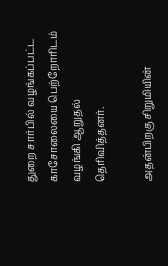துறை சார்பில் வழங்கப்பட்ட காசோலையை பெற்றோரிடம் வழங்கி ஆறுதல் தெரிவித்தனர்.

அதன்பிறகு சிறுமியின்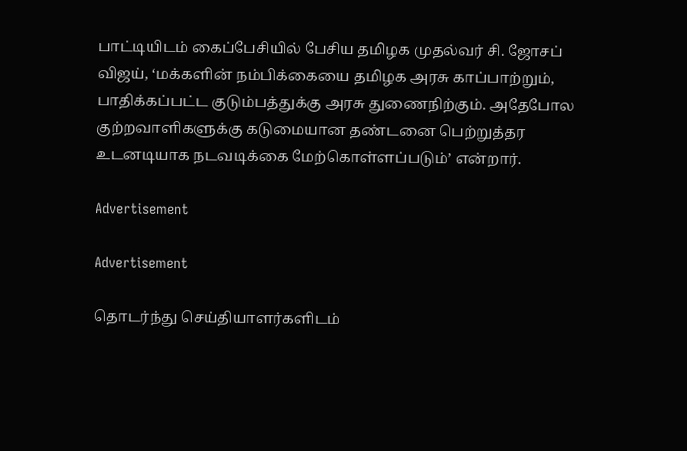பாட்டியிடம் கைப்பேசியில் பேசிய தமிழக முதல்வர் சி. ஜோசப் விஜய், ‘மக்களின் நம்பிக்கையை தமிழக அரசு காப்பாற்றும், பாதிக்கப்பட்ட குடும்பத்துக்கு அரசு துணைநிற்கும். அதேபோல குற்றவாளிகளுக்கு கடுமையான தண்டனை பெற்றுத்தர உடனடியாக நடவடிக்கை மேற்கொள்ளப்படும்’ என்றார்.

Advertisement

Advertisement

தொடர்ந்து செய்தியாளர்களிடம்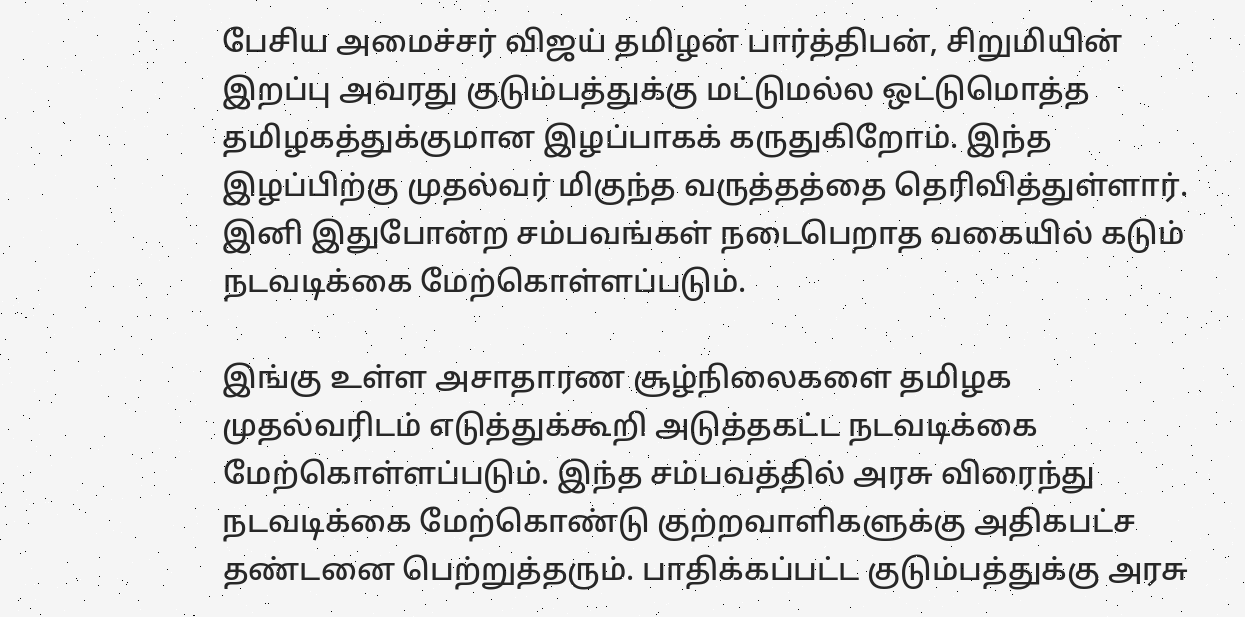பேசிய அமைச்சர் விஜய் தமிழன் பார்த்திபன், சிறுமியின் இறப்பு அவரது குடும்பத்துக்கு மட்டுமல்ல ஒட்டுமொத்த தமிழகத்துக்குமான இழப்பாகக் கருதுகிறோம். இந்த இழப்பிற்கு முதல்வர் மிகுந்த வருத்தத்தை தெரிவித்துள்ளார். இனி இதுபோன்ற சம்பவங்கள் நடைபெறாத வகையில் கடும் நடவடிக்கை மேற்கொள்ளப்படும்.

இங்கு உள்ள அசாதாரண சூழ்நிலைகளை தமிழக முதல்வரிடம் எடுத்துக்கூறி அடுத்தகட்ட நடவடிக்கை மேற்கொள்ளப்படும். இந்த சம்பவத்தில் அரசு விரைந்து நடவடிக்கை மேற்கொண்டு குற்றவாளிகளுக்கு அதிகபட்ச தண்டனை பெற்றுத்தரும். பாதிக்கப்பட்ட குடும்பத்துக்கு அரசு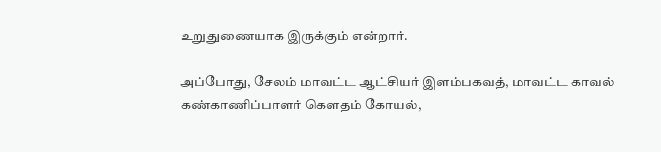உறுதுணையாக இருக்கும் என்றார்.

அப்போது, சேலம் மாவட்ட ஆட்சியர் இளம்பகவத், மாவட்ட காவல் கண்காணிப்பாளர் கௌதம் கோயல்,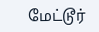மேட்டூர்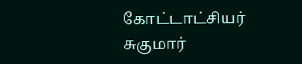கோட்டாட்சியர் சுகுமார்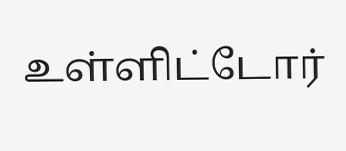உள்ளிட்டோர்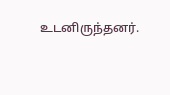உடனிருந்தனர்.